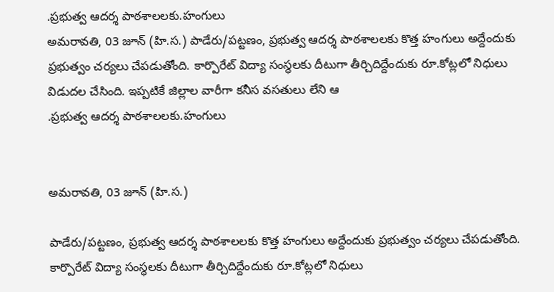.ప్రభుత్వ ఆదర్శ పాఠశాలలకు.హంగులు
అమరావతి, 03 జూన్ (హి.స.) పాడేరు/పట్టణం, ప్రభుత్వ ఆదర్శ పాఠశాలలకు కొత్త హంగులు అద్దేందుకు ప్రభుత్వం చర్యలు చేపడుతోంది. కార్పొరేట్ విద్యా సంస్థలకు దీటుగా తీర్చిదిద్దేందుకు రూ.కోట్లలో నిధులు విడుదల చేసింది. ఇప్పటికే జిల్లాల వారీగా కనీస వసతులు లేని ఆ
.ప్రభుత్వ ఆదర్శ పాఠశాలలకు.హంగులు


అమరావతి, 03 జూన్ (హి.స.)

పాడేరు/పట్టణం, ప్రభుత్వ ఆదర్శ పాఠశాలలకు కొత్త హంగులు అద్దేందుకు ప్రభుత్వం చర్యలు చేపడుతోంది. కార్పొరేట్ విద్యా సంస్థలకు దీటుగా తీర్చిదిద్దేందుకు రూ.కోట్లలో నిధులు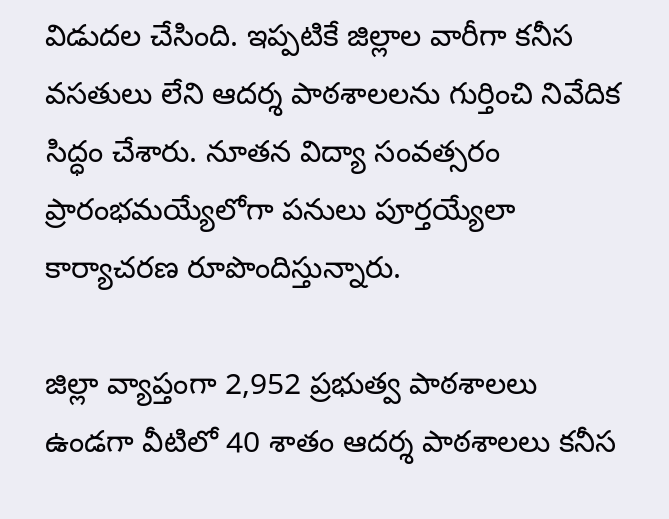విడుదల చేసింది. ఇప్పటికే జిల్లాల వారీగా కనీస వసతులు లేని ఆదర్శ పాఠశాలలను గుర్తించి నివేదిక సిద్ధం చేశారు. నూతన విద్యా సంవత్సరం ప్రారంభమయ్యేలోగా పనులు పూర్తయ్యేలా కార్యాచరణ రూపొందిస్తున్నారు.

జిల్లా వ్యాప్తంగా 2,952 ప్రభుత్వ పాఠశాలలు ఉండగా వీటిలో 40 శాతం ఆదర్శ పాఠశాలలు కనీస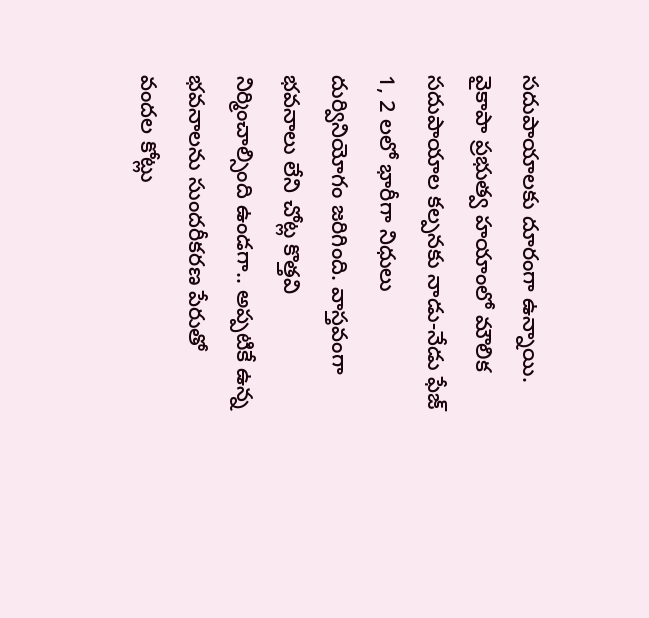సదుపాయాలకు దూరంగా ఉన్నాయి. వైకాపా ప్రభుత్వ హయాంలో మౌలిక సదుపాయాల కల్పనకు నాడు-నేడు ఫేజ్ 1, 2 లలో భారీగా నిధులు దుర్వినియోగం జరిగింది. వాస్తవంగా భవనాలు లేని చోట్ల కొత్తవి నిర్మించాల్సింది ఉండగా.. అప్పటికే ఉన్న భవనాలను సుందరీకరణ పేరుతో వందల కోట్లు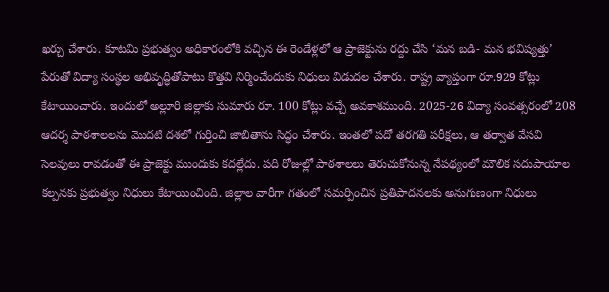ఖర్చు చేశారు. కూటమి ప్రభుత్వం అధికారంలోకి వచ్చిన ఈ రెండేళ్లలో ఆ ప్రాజెక్టును రద్దు చేసి ‘మన బడి- మన భవిష్యత్తు’ పేరుతో విద్యా సంస్థల అభివృద్ధితోపాటు కొత్తవి నిర్మించేందుకు నిధులు విడుదల చేశారు. రాష్ట్ర వ్యాప్తంగా రూ.929 కోట్లు కేటాయించారు. ఇందులో అల్లూరి జిల్లాకు సుమారు రూ. 100 కోట్లు వచ్చే అవకాశముంది. 2025-26 విద్యా సంవత్సరంలో 208 ఆదర్శ పాఠశాలలను మొదటి దశలో గుర్తించి జాబితాను సిద్ధం చేశారు. ఇంతలో పదో తరగతి పరీక్షలు, ఆ తర్వాత వేసవి సెలవులు రావడంతో ఈ ప్రాజెక్టు ముందుకు కదల్లేదు. పది రోజుల్లో పాఠశాలలు తెరుచుకోనున్న నేపథ్యంలో మౌలిక సదుపాయాల కల్పనకు ప్రభుత్వం నిధులు కేటాయించింది. జిల్లాల వారీగా గతంలో సమర్పించిన ప్రతిపాదనలకు అనుగుణంగా నిధులు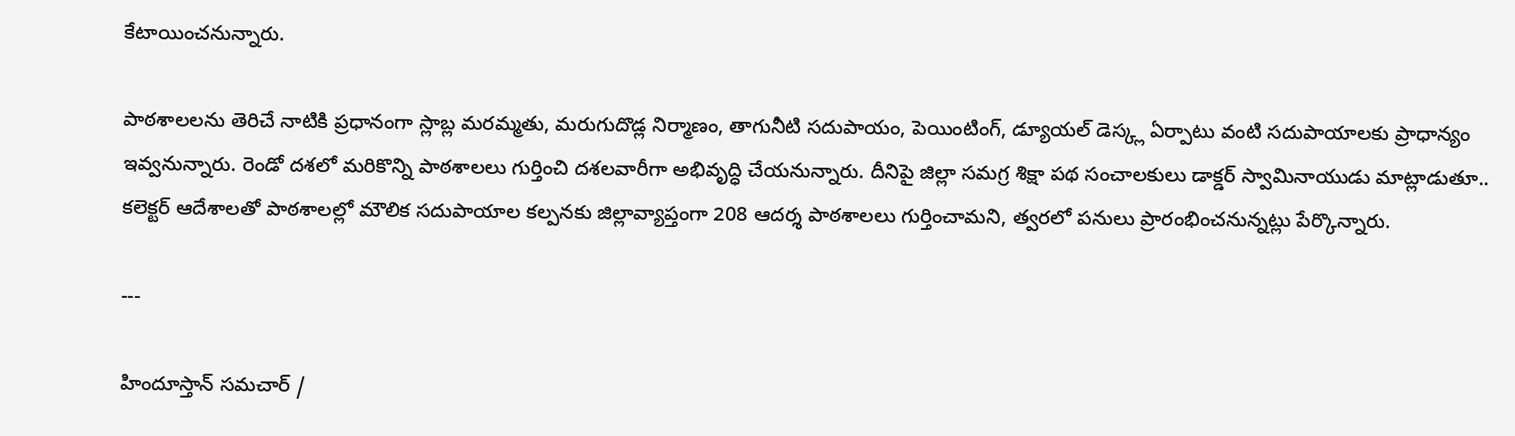కేటాయించనున్నారు.

పాఠశాలలను తెరిచే నాటికి ప్రధానంగా స్లాబ్ల మరమ్మతు, మరుగుదొడ్ల నిర్మాణం, తాగునీటి సదుపాయం, పెయింటింగ్, డ్యూయల్ డెస్క్ల ఏర్పాటు వంటి సదుపాయాలకు ప్రాధాన్యం ఇవ్వనున్నారు. రెండో దశలో మరికొన్ని పాఠశాలలు గుర్తించి దశలవారీగా అభివృద్ధి చేయనున్నారు. దీనిపై జిల్లా సమగ్ర శిక్షా పథ సంచాలకులు డాక్డర్ స్వామినాయుడు మాట్లాడుతూ.. కలెక్టర్ ఆదేశాలతో పాఠశాలల్లో మౌలిక సదుపాయాల కల్పనకు జిల్లావ్యాప్తంగా 208 ఆదర్శ పాఠశాలలు గుర్తించామని, త్వరలో పనులు ప్రారంభించనున్నట్లు పేర్కొన్నారు.

---

హిందూస్తాన్ సమచార్ /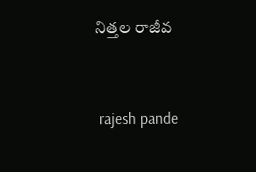నిత్తల రాజీవ


 rajesh pande